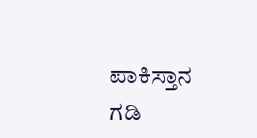ಪಾಕಿಸ್ತಾನ ಗಡಿ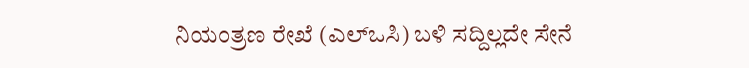ನಿಯಂತ್ರಣ ರೇಖೆ (ಎಲ್‌ಒಸಿ) ಬಳಿ ಸದ್ದಿಲ್ಲದೇ ಸೇನೆ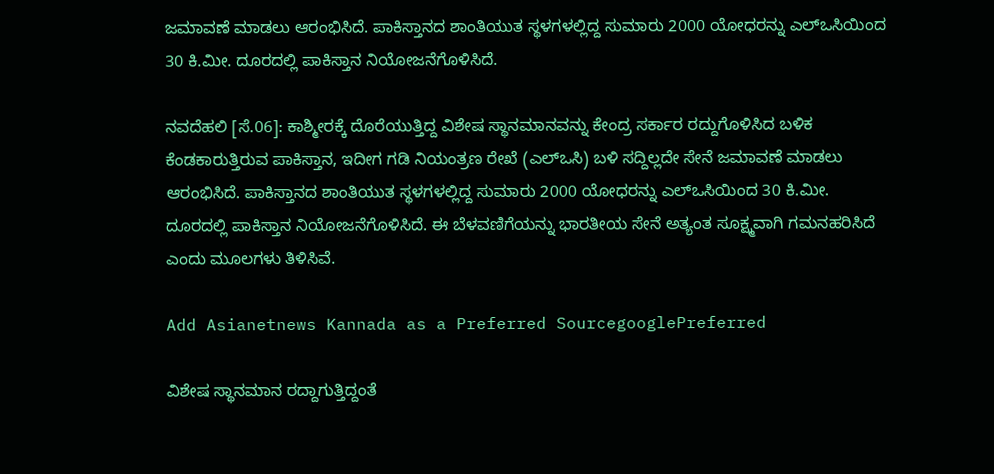ಜಮಾವಣೆ ಮಾಡಲು ಆರಂಭಿಸಿದೆ. ಪಾಕಿಸ್ತಾನದ ಶಾಂತಿಯುತ ಸ್ಥಳಗಳಲ್ಲಿದ್ದ ಸುಮಾರು 2000 ಯೋಧರನ್ನು ಎಲ್‌ಒಸಿಯಿಂದ 30 ಕಿ.ಮೀ. ದೂರದಲ್ಲಿ ಪಾಕಿಸ್ತಾನ ನಿಯೋಜನೆಗೊಳಿಸಿದೆ.

ನವದೆಹಲಿ [ಸೆ.06]: ಕಾಶ್ಮೀರಕ್ಕೆ ದೊರೆಯುತ್ತಿದ್ದ ವಿಶೇಷ ಸ್ಥಾನಮಾನವನ್ನು ಕೇಂದ್ರ ಸರ್ಕಾರ ರದ್ದುಗೊಳಿಸಿದ ಬಳಿಕ ಕೆಂಡಕಾರುತ್ತಿರುವ ಪಾಕಿಸ್ತಾನ, ಇದೀಗ ಗಡಿ ನಿಯಂತ್ರಣ ರೇಖೆ (ಎಲ್‌ಒಸಿ) ಬಳಿ ಸದ್ದಿಲ್ಲದೇ ಸೇನೆ ಜಮಾವಣೆ ಮಾಡಲು ಆರಂಭಿಸಿದೆ. ಪಾಕಿಸ್ತಾನದ ಶಾಂತಿಯುತ ಸ್ಥಳಗಳಲ್ಲಿದ್ದ ಸುಮಾರು 2000 ಯೋಧರನ್ನು ಎಲ್‌ಒಸಿಯಿಂದ 30 ಕಿ.ಮೀ. ದೂರದಲ್ಲಿ ಪಾಕಿಸ್ತಾನ ನಿಯೋಜನೆಗೊಳಿಸಿದೆ. ಈ ಬೆಳವಣಿಗೆಯನ್ನು ಭಾರತೀಯ ಸೇನೆ ಅತ್ಯಂತ ಸೂಕ್ಷ್ಮವಾಗಿ ಗಮನಹರಿಸಿದೆ ಎಂದು ಮೂಲಗಳು ತಿಳಿಸಿವೆ.

Add Asianetnews Kannada as a Preferred SourcegooglePreferred

ವಿಶೇಷ ಸ್ಥಾನಮಾನ ರದ್ದಾಗುತ್ತಿದ್ದಂತೆ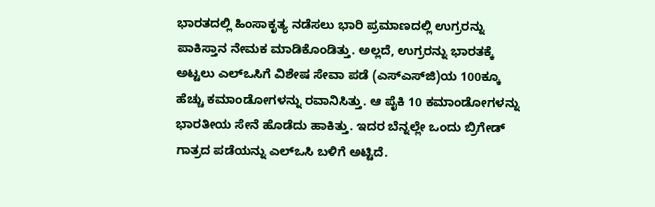ಭಾರತದಲ್ಲಿ ಹಿಂಸಾಕೃತ್ಯ ನಡೆಸಲು ಭಾರಿ ಪ್ರಮಾಣದಲ್ಲಿ ಉಗ್ರರನ್ನು ಪಾಕಿಸ್ತಾನ ನೇಮಕ ಮಾಡಿಕೊಂಡಿತ್ತು. ಅಲ್ಲದೆ, ಉಗ್ರರನ್ನು ಭಾರತಕ್ಕೆ ಅಟ್ಟಲು ಎಲ್‌ಒಸಿಗೆ ವಿಶೇಷ ಸೇವಾ ಪಡೆ (ಎಸ್‌ಎಸ್‌ಜಿ)ಯ 100ಕ್ಕೂ ಹೆಚ್ಚು ಕಮಾಂಡೋಗಳನ್ನು ರವಾನಿಸಿತ್ತು. ಆ ಪೈಕಿ 10 ಕಮಾಂಡೋಗಳನ್ನು ಭಾರತೀಯ ಸೇನೆ ಹೊಡೆದು ಹಾಕಿತ್ತು. ಇದರ ಬೆನ್ನಲ್ಲೇ ಒಂದು ಬ್ರಿಗೇಡ್‌ ಗಾತ್ರದ ಪಡೆಯನ್ನು ಎಲ್‌ಒಸಿ ಬಳಿಗೆ ಅಟ್ಟಿದೆ.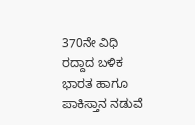370ನೇ ವಿಧಿ ರದ್ದಾದ ಬಳಿಕ ಭಾರತ ಹಾಗೂ ಪಾಕಿಸ್ತಾನ ನಡುವೆ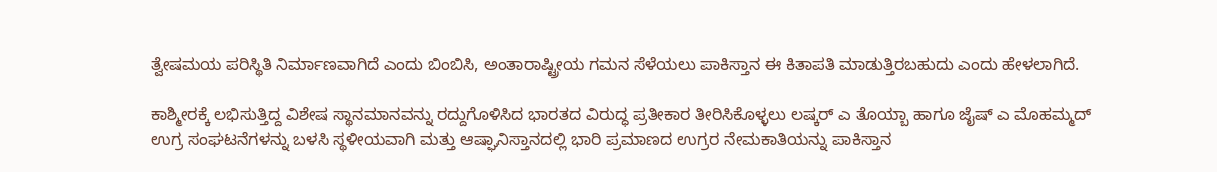ತ್ವೇಷಮಯ ಪರಿಸ್ಥಿತಿ ನಿರ್ಮಾಣವಾಗಿದೆ ಎಂದು ಬಿಂಬಿಸಿ, ಅಂತಾರಾಷ್ಟ್ರೀಯ ಗಮನ ಸೆಳೆಯಲು ಪಾಕಿಸ್ತಾನ ಈ ಕಿತಾಪತಿ ಮಾಡುತ್ತಿರಬಹುದು ಎಂದು ಹೇಳಲಾಗಿದೆ.

ಕಾಶ್ಮೀರಕ್ಕೆ ಲಭಿಸುತ್ತಿದ್ದ ವಿಶೇಷ ಸ್ಥಾನಮಾನವನ್ನು ರದ್ದುಗೊಳಿಸಿದ ಭಾರತದ ವಿರುದ್ಧ ಪ್ರತೀಕಾರ ತೀರಿಸಿಕೊಳ್ಳಲು ಲಷ್ಕರ್‌ ಎ ತೊಯ್ಬಾ ಹಾಗೂ ಜೈಷ್‌ ಎ ಮೊಹಮ್ಮದ್‌ ಉಗ್ರ ಸಂಘಟನೆಗಳನ್ನು ಬಳಸಿ ಸ್ಥಳೀಯವಾಗಿ ಮತ್ತು ಆಷ್ಘಾನಿಸ್ತಾನದಲ್ಲಿ ಭಾರಿ ಪ್ರಮಾಣದ ಉಗ್ರರ ನೇಮಕಾತಿಯನ್ನು ಪಾಕಿಸ್ತಾನ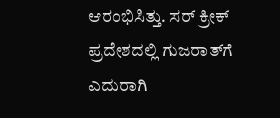ಆರಂಭಿಸಿತ್ತು. ಸರ್‌ ಕ್ರೀಕ್‌ ಪ್ರದೇಶದಲ್ಲಿ ಗುಜರಾತ್‌ಗೆ ಎದುರಾಗಿ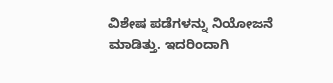ವಿಶೇಷ ಪಡೆಗಳನ್ನು ನಿಯೋಜನೆ ಮಾಡಿತ್ತು. ಇದರಿಂದಾಗಿ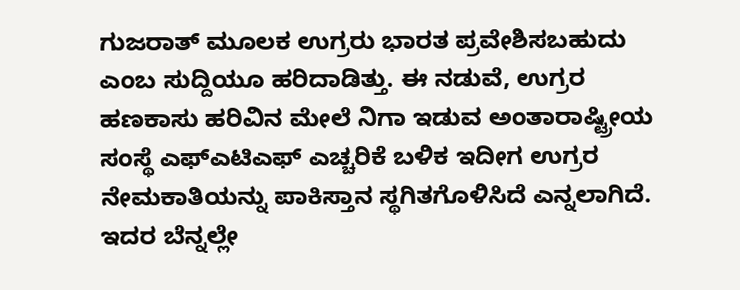ಗುಜರಾತ್‌ ಮೂಲಕ ಉಗ್ರರು ಭಾರತ ಪ್ರವೇಶಿಸಬಹುದು ಎಂಬ ಸುದ್ದಿಯೂ ಹರಿದಾಡಿತ್ತು. ಈ ನಡುವೆ, ಉಗ್ರರ ಹಣಕಾಸು ಹರಿವಿನ ಮೇಲೆ ನಿಗಾ ಇಡುವ ಅಂತಾರಾಷ್ಟ್ರೀಯ ಸಂಸ್ಥೆ ಎಫ್‌ಎಟಿಎಫ್‌ ಎಚ್ಚರಿಕೆ ಬಳಿಕ ಇದೀಗ ಉಗ್ರರ ನೇಮಕಾತಿಯನ್ನು ಪಾಕಿಸ್ತಾನ ಸ್ಥಗಿತಗೊಳಿಸಿದೆ ಎನ್ನಲಾಗಿದೆ. ಇದರ ಬೆನ್ನಲ್ಲೇ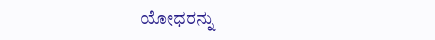ಯೋಧರನ್ನು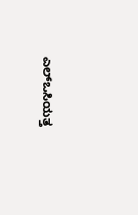ಎಲ್‌ಒಸಿಯತ್ತ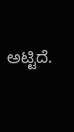ಅಟ್ಟಿದೆ.